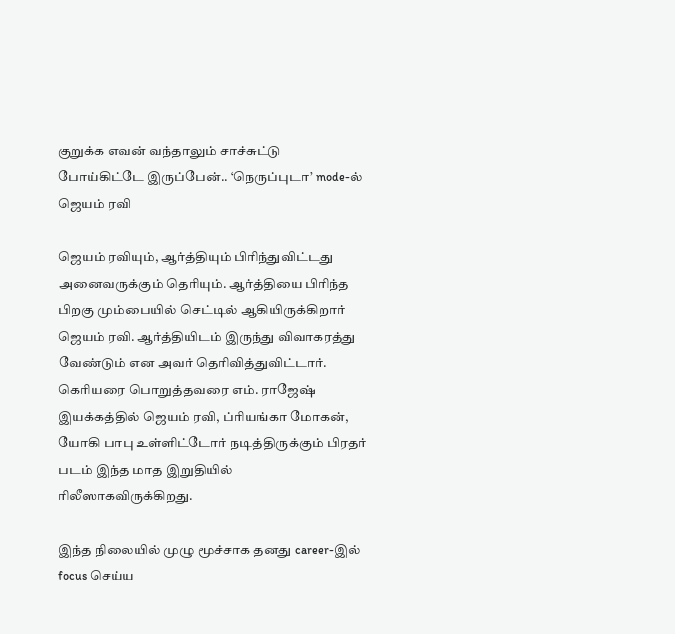குறுக்க எவன் வந்தாலும் சாச்சுட்டு போய்கிட்டே இருப்பேன்.. ‘நெருப்புடா’ mode-ல் ஜெயம் ரவி

ஜெயம் ரவியும், ஆர்த்தியும் பிரிந்துவிட்டது அனைவருக்கும் தெரியும். ஆர்த்தியை பிரிந்த பிறகு மும்பையில் செட்டில் ஆகியிருக்கிறார் ஜெயம் ரவி. ஆர்த்தியிடம் இருந்து விவாகரத்து வேண்டும் என அவர் தெரிவித்துவிட்டார். கெரியரை பொறுத்தவரை எம். ராஜேஷ் இயக்கத்தில் ஜெயம் ரவி, ப்ரியங்கா மோகன், யோகி பாபு உள்ளிட்டோர் நடித்திருக்கும் பிரதர் படம் இந்த மாத இறுதியில் ரிலீஸாகவிருக்கிறது.

இந்த நிலையில் முழு மூச்சாக தனது career-இல் focus செய்ய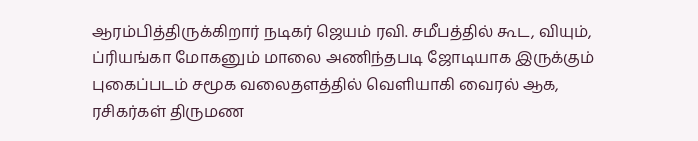ஆரம்பித்திருக்கிறார் நடிகர் ஜெயம் ரவி. சமீபத்தில் கூட, வியும், ப்ரியங்கா மோகனும் மாலை அணிந்தபடி ஜோடியாக இருக்கும் புகைப்படம் சமூக வலைதளத்தில் வெளியாகி வைரல் ஆக, ரசிகர்கள் திருமண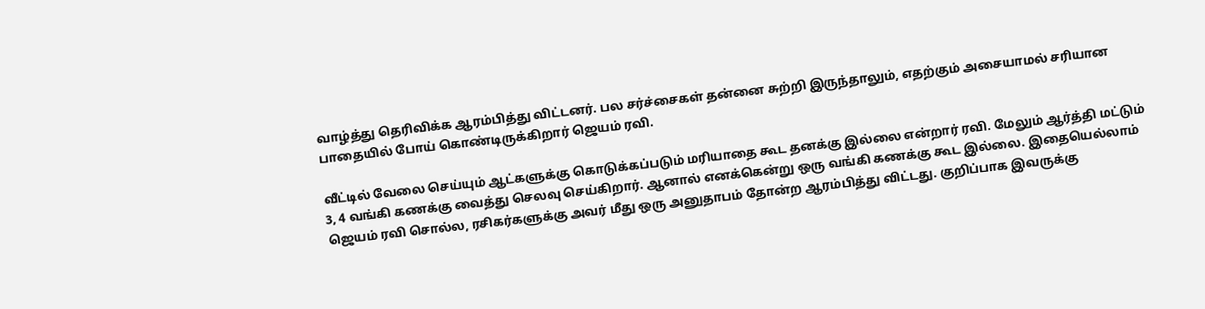வாழ்த்து தெரிவிக்க ஆரம்பித்து விட்டனர். பல சர்ச்சைகள் தன்னை சுற்றி இருந்தாலும், எதற்கும் அசையாமல் சரியான பாதையில் போய் கொண்டிருக்கிறார் ஜெயம் ரவி.

வீட்டில் வேலை செய்யும் ஆட்களுக்கு கொடுக்கப்படும் மரியாதை கூட தனக்கு இல்லை என்றார் ரவி. மேலும் ஆர்த்தி மட்டும் 3, 4 வங்கி கணக்கு வைத்து செலவு செய்கிறார். ஆனால் எனக்கென்று ஒரு வங்கி கணக்கு கூட இல்லை. இதையெல்லாம் ஜெயம் ரவி சொல்ல, ரசிகர்களுக்கு அவர் மீது ஒரு அனுதாபம் தோன்ற ஆரம்பித்து விட்டது. குறிப்பாக இவருக்கு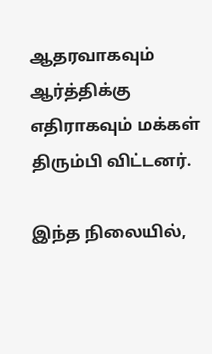ஆதரவாகவும் ஆர்த்திக்கு எதிராகவும் மக்கள் திரும்பி விட்டனர்.

இந்த நிலையில்,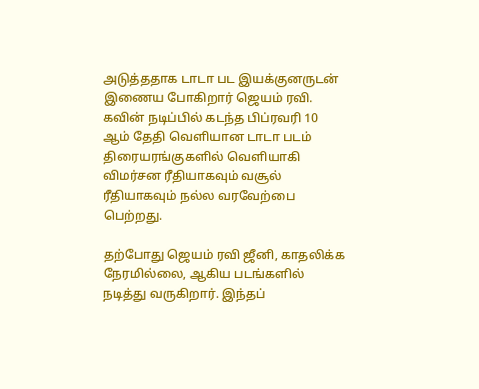அடுத்ததாக டாடா பட இயக்குனருடன் இணைய போகிறார் ஜெயம் ரவி. கவின் நடிப்பில் கடந்த பிப்ரவரி 10 ஆம் தேதி வெளியான டாடா படம் திரையரங்குகளில் வெளியாகி விமர்சன ரீதியாகவும் வசூல் ரீதியாகவும் நல்ல வரவேற்பை பெற்றது.

தற்போது ஜெயம் ரவி ஜீனி, காதலிக்க நேரமில்லை, ஆகிய படங்களில் நடித்து வருகிறார். இந்தப்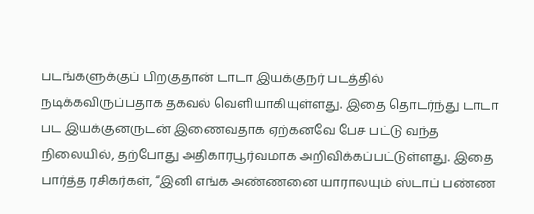படங்களுக்குப் பிறகுதான் டாடா இயக்குநர் படத்தில் நடிக்கவிருப்பதாக தகவல் வெளியாகியுள்ளது. இதை தொடர்ந்து டாடா பட இயக்குனருடன் இணைவதாக ஏற்கனவே பேச பட்டு வந்த நிலையில், தற்போது அதிகாரபூர்வமாக அறிவிக்கப்பட்டுள்ளது. இதை பார்த்த ரசிகர்கள், “இனி எங்க அண்ணனை யாராலயும் ஸ்டாப் பண்ண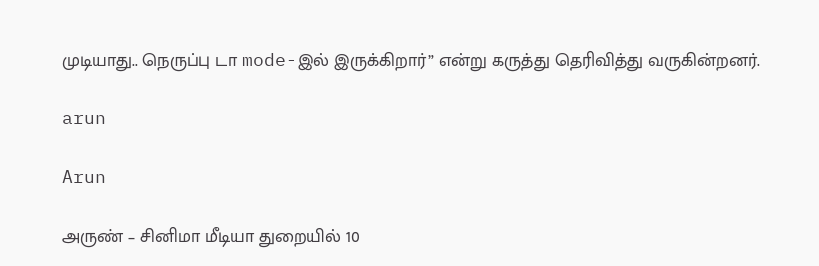முடியாது.. நெருப்பு டா mode-இல் இருக்கிறார்” என்று கருத்து தெரிவித்து வருகின்றனர்.

arun

Arun

அருண் – சினிமா மீடியா துறையில் 10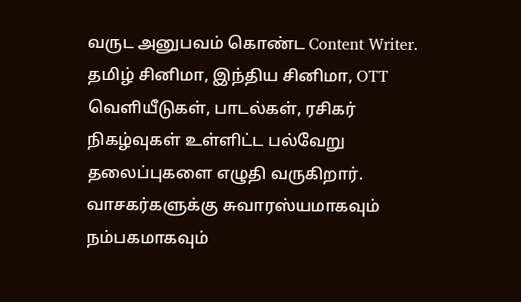வருட அனுபவம் கொண்ட Content Writer. தமிழ் சினிமா, இந்திய சினிமா, OTT வெளியீடுகள், பாடல்கள், ரசிகர் நிகழ்வுகள் உள்ளிட்ட பல்வேறு தலைப்புகளை எழுதி வருகிறார். வாசகர்களுக்கு சுவாரஸ்யமாகவும் நம்பகமாகவும்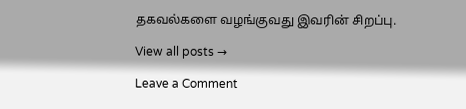தகவல்களை வழங்குவது இவரின் சிறப்பு.

View all posts →

Leave a Comment